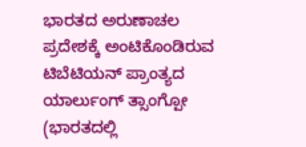ಭಾರತದ ಅರುಣಾಚಲ ಪ್ರದೇಶಕ್ಕೆ ಅಂಟಿಕೊಂಡಿರುವ ಟಿಬೆಟಿಯನ್ ಪ್ರಾಂತ್ಯದ ಯಾರ್ಲುಂಗ್ ತ್ಸಾಂಗ್ಪೋ (ಭಾರತದಲ್ಲಿ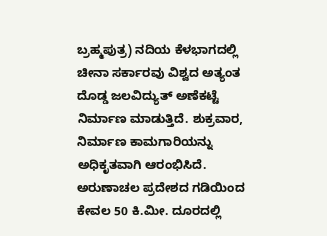ಬ್ರಹ್ಮಪುತ್ರ) ನದಿಯ ಕೆಳಭಾಗದಲ್ಲಿ ಚೀನಾ ಸರ್ಕಾರವು ವಿಶ್ವದ ಅತ್ಯಂತ ದೊಡ್ಡ ಜಲವಿದ್ಯುತ್ ಅಣೆಕಟ್ಟೆ ನಿರ್ಮಾಣ ಮಾಡುತ್ತಿದೆ. ಶುಕ್ರವಾರ, ನಿರ್ಮಾಣ ಕಾಮಗಾರಿಯನ್ನು ಅಧಿಕೃತವಾಗಿ ಆರಂಭಿಸಿದೆ. ಅರುಣಾಚಲ ಪ್ರದೇಶದ ಗಡಿಯಿಂದ ಕೇವಲ 50 ಕಿ.ಮೀ. ದೂರದಲ್ಲಿ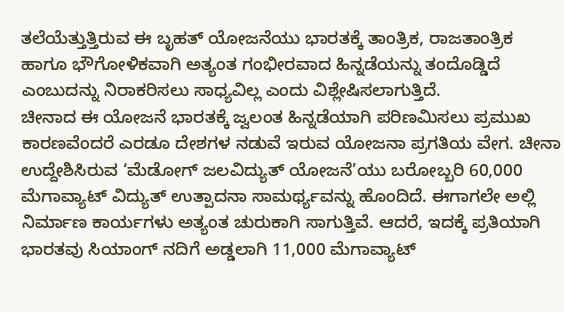ತಲೆಯೆತ್ತುತ್ತಿರುವ ಈ ಬೃಹತ್ ಯೋಜನೆಯು ಭಾರತಕ್ಕೆ ತಾಂತ್ರಿಕ, ರಾಜತಾಂತ್ರಿಕ ಹಾಗೂ ಭೌಗೋಳಿಕವಾಗಿ ಅತ್ಯಂತ ಗಂಭೀರವಾದ ಹಿನ್ನಡೆಯನ್ನು ತಂದೊಡ್ಡಿದೆ ಎಂಬುದನ್ನು ನಿರಾಕರಿಸಲು ಸಾಧ್ಯವಿಲ್ಲ ಎಂದು ವಿಶ್ಲೇಷಿಸಲಾಗುತ್ತಿದೆ.
ಚೀನಾದ ಈ ಯೋಜನೆ ಭಾರತಕ್ಕೆ ಜ್ವಲಂತ ಹಿನ್ನಡೆಯಾಗಿ ಪರಿಣಮಿಸಲು ಪ್ರಮುಖ ಕಾರಣವೆಂದರೆ ಎರಡೂ ದೇಶಗಳ ನಡುವೆ ಇರುವ ಯೋಜನಾ ಪ್ರಗತಿಯ ವೇಗ. ಚೀನಾ ಉದ್ದೇಶಿಸಿರುವ ‘ಮೆಡೋಗ್ ಜಲವಿದ್ಯುತ್ ಯೋಜನೆ’ಯು ಬರೋಬ್ಬರಿ 60,000 ಮೆಗಾವ್ಯಾಟ್ ವಿದ್ಯುತ್ ಉತ್ಪಾದನಾ ಸಾಮರ್ಥ್ಯವನ್ನು ಹೊಂದಿದೆ. ಈಗಾಗಲೇ ಅಲ್ಲಿ ನಿರ್ಮಾಣ ಕಾರ್ಯಗಳು ಅತ್ಯಂತ ಚುರುಕಾಗಿ ಸಾಗುತ್ತಿವೆ. ಆದರೆ, ಇದಕ್ಕೆ ಪ್ರತಿಯಾಗಿ ಭಾರತವು ಸಿಯಾಂಗ್ ನದಿಗೆ ಅಡ್ಡಲಾಗಿ 11,000 ಮೆಗಾವ್ಯಾಟ್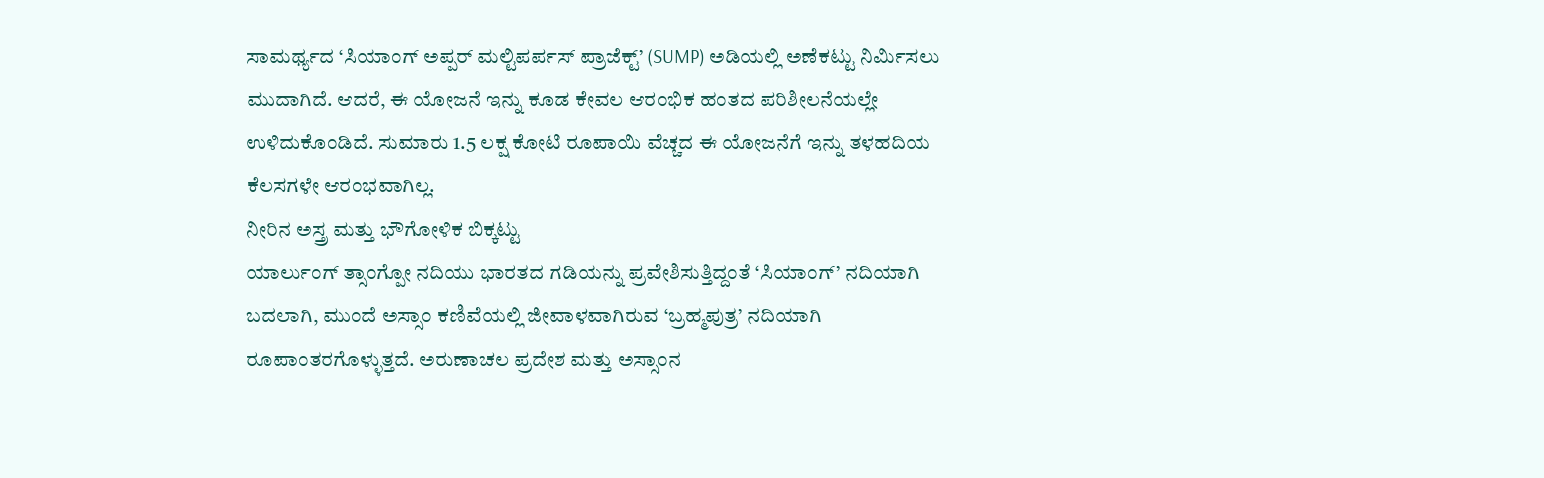ಸಾಮರ್ಥ್ಯದ ‘ಸಿಯಾಂಗ್ ಅಪ್ಪರ್ ಮಲ್ಟಿಪರ್ಪಸ್ ಪ್ರಾಜೆಕ್ಟ್’ (SUMP) ಅಡಿಯಲ್ಲಿ ಅಣೆಕಟ್ಟು ನಿರ್ಮಿಸಲು ಮುದಾಗಿದೆ. ಆದರೆ, ಈ ಯೋಜನೆ ಇನ್ನು ಕೂಡ ಕೇವಲ ಆರಂಭಿಕ ಹಂತದ ಪರಿಶೀಲನೆಯಲ್ಲೇ ಉಳಿದುಕೊಂಡಿದೆ. ಸುಮಾರು 1.5 ಲಕ್ಷ ಕೋಟಿ ರೂಪಾಯಿ ವೆಚ್ಚದ ಈ ಯೋಜನೆಗೆ ಇನ್ನು ತಳಹದಿಯ ಕೆಲಸಗಳೇ ಆರಂಭವಾಗಿಲ್ಲ.
ನೀರಿನ ಅಸ್ತ್ರ ಮತ್ತು ಭೌಗೋಳಿಕ ಬಿಕ್ಕಟ್ಟು
ಯಾರ್ಲುಂಗ್ ತ್ಸಾಂಗ್ಪೋ ನದಿಯು ಭಾರತದ ಗಡಿಯನ್ನು ಪ್ರವೇಶಿಸುತ್ತಿದ್ದಂತೆ ‘ಸಿಯಾಂಗ್’ ನದಿಯಾಗಿ ಬದಲಾಗಿ, ಮುಂದೆ ಅಸ್ಸಾಂ ಕಣಿವೆಯಲ್ಲಿ ಜೀವಾಳವಾಗಿರುವ ‘ಬ್ರಹ್ಮಪುತ್ರ’ ನದಿಯಾಗಿ ರೂಪಾಂತರಗೊಳ್ಳುತ್ತದೆ. ಅರುಣಾಚಲ ಪ್ರದೇಶ ಮತ್ತು ಅಸ್ಸಾಂನ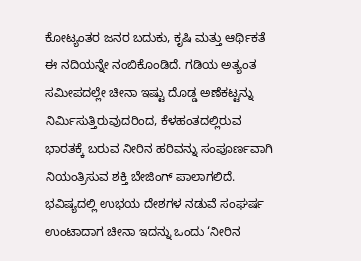ಕೋಟ್ಯಂತರ ಜನರ ಬದುಕು, ಕೃಷಿ ಮತ್ತು ಆರ್ಥಿಕತೆ ಈ ನದಿಯನ್ನೇ ನಂಬಿಕೊಂಡಿದೆ. ಗಡಿಯ ಅತ್ಯಂತ ಸಮೀಪದಲ್ಲೇ ಚೀನಾ ಇಷ್ಟು ದೊಡ್ಡ ಅಣೆಕಟ್ಟನ್ನು ನಿರ್ಮಿಸುತ್ತಿರುವುದರಿಂದ, ಕೆಳಹಂತದಲ್ಲಿರುವ ಭಾರತಕ್ಕೆ ಬರುವ ನೀರಿನ ಹರಿವನ್ನು ಸಂಪೂರ್ಣವಾಗಿ ನಿಯಂತ್ರಿಸುವ ಶಕ್ತಿ ಬೇಜಿಂಗ್ ಪಾಲಾಗಲಿದೆ. ಭವಿಷ್ಯದಲ್ಲಿ ಉಭಯ ದೇಶಗಳ ನಡುವೆ ಸಂಘರ್ಷ ಉಂಟಾದಾಗ ಚೀನಾ ಇದನ್ನು ಒಂದು ‘ನೀರಿನ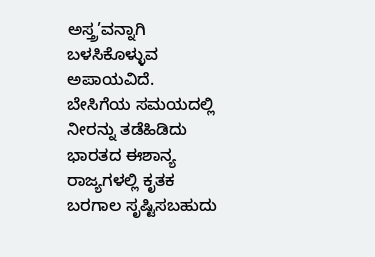ಅಸ್ತ್ರ’ವನ್ನಾಗಿ ಬಳಸಿಕೊಳ್ಳುವ ಅಪಾಯವಿದೆ.
ಬೇಸಿಗೆಯ ಸಮಯದಲ್ಲಿ ನೀರನ್ನು ತಡೆಹಿಡಿದು ಭಾರತದ ಈಶಾನ್ಯ ರಾಜ್ಯಗಳಲ್ಲಿ ಕೃತಕ ಬರಗಾಲ ಸೃಷ್ಟಿಸಬಹುದು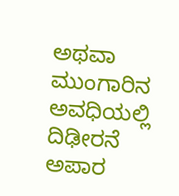ಅಥವಾ ಮುಂಗಾರಿನ ಅವಧಿಯಲ್ಲಿ ದಿಢೀರನೆ ಅಪಾರ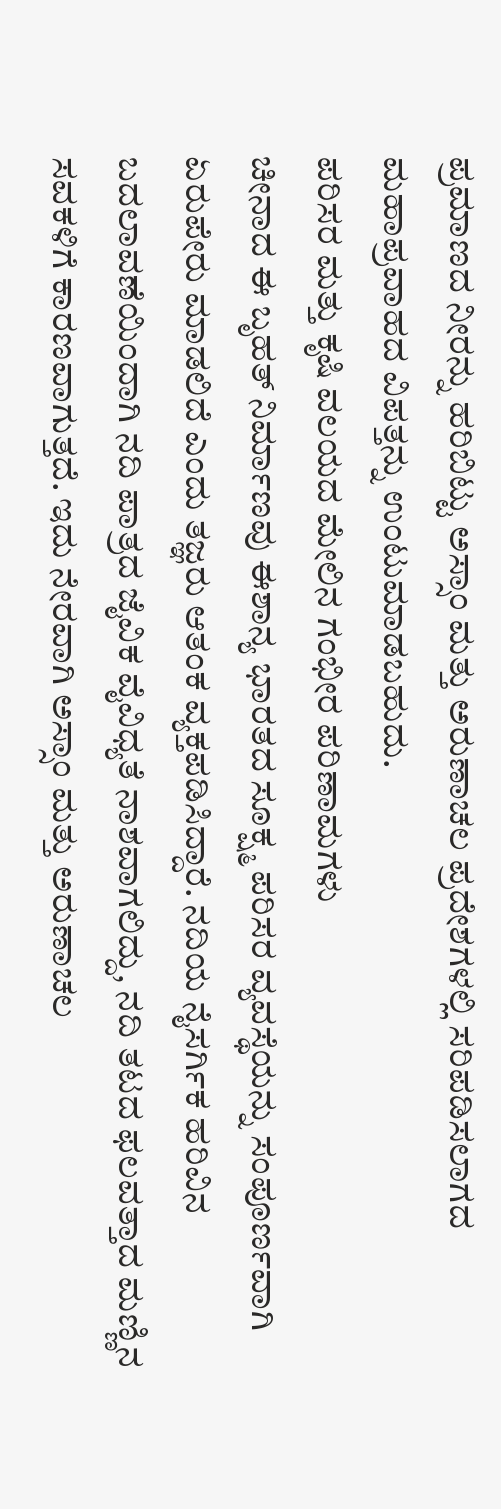ಪ್ರಮಾಣದ ನೀರನ್ನು ಹರಿಬಿಟ್ಟು ಅಸ್ಸಾಂ ಮತ್ತು ಅರುಣಾಚಲ ಪ್ರದೇಶಗಳಲ್ಲಿ ಸರಿಪಡಿಸಲಾಗದ ಮಹಾಪ್ರವಾಹದ ವಿಪತ್ತನ್ನು ಉಂಟುಮಾಡಬಹುದು.
ಪರಿಸರ ಮತ್ತು ಕೃಷಿ ವಲಯದ ಮೇಲಿನ ಗಂಭೀರ ಪರಿಣಾಮಗಳು
ಚೀನಾದ ಈ ಬೃಹತ್ ನಿರ್ಮಾಣವು ಈಶಾನ್ಯ ಭಾರತದ ಸೂಕ್ಷ್ಮ ಪರಿಸರ ವ್ಯವಸ್ಥೆಯನ್ನು ಸಂಪೂರ್ಣವಾಗಿ ಏರುಪೇರು ಮಾಡಲಿದೆ ಎಂದು ತಜ್ಞರು ಆತಂಕ ವ್ಯಕ್ತಪಡಿಸಿದ್ದಾರೆ. ನದಿಯ ನೈಸರ್ಗಿಕ ಹರಿವಿನ ಬದಲಾವಣೆಯಿಂದಾಗಿ ನದಿ ಪಾತ್ರದ ಜೈವಿಕ ವೈವಿಧ್ಯತೆ ನಾಶವಾಗಲಿದ್ದು, ನದಿ ತಟದ ಫಲವತ್ತಾದ ಮಣ್ಣಿನ ಸವಕಳಿಗೆ ಕಾರಣವಾಗುತ್ತದೆ. ಇದು ನೇರವಾಗಿ ಅಸ್ಸಾಂ ಮತ್ತು ಅರುಣಾಚಲ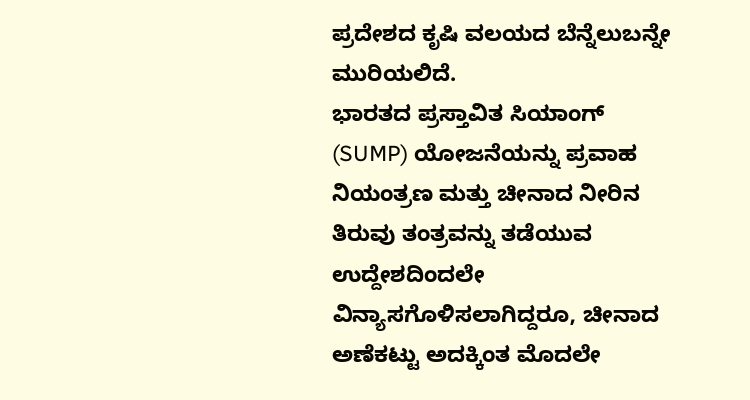ಪ್ರದೇಶದ ಕೃಷಿ ವಲಯದ ಬೆನ್ನೆಲುಬನ್ನೇ ಮುರಿಯಲಿದೆ.
ಭಾರತದ ಪ್ರಸ್ತಾವಿತ ಸಿಯಾಂಗ್ (SUMP) ಯೋಜನೆಯನ್ನು ಪ್ರವಾಹ ನಿಯಂತ್ರಣ ಮತ್ತು ಚೀನಾದ ನೀರಿನ ತಿರುವು ತಂತ್ರವನ್ನು ತಡೆಯುವ ಉದ್ದೇಶದಿಂದಲೇ ವಿನ್ಯಾಸಗೊಳಿಸಲಾಗಿದ್ದರೂ, ಚೀನಾದ ಅಣೆಕಟ್ಟು ಅದಕ್ಕಿಂತ ಮೊದಲೇ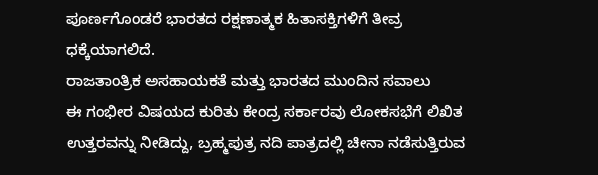ಪೂರ್ಣಗೊಂಡರೆ ಭಾರತದ ರಕ್ಷಣಾತ್ಮಕ ಹಿತಾಸಕ್ತಿಗಳಿಗೆ ತೀವ್ರ ಧಕ್ಕೆಯಾಗಲಿದೆ.
ರಾಜತಾಂತ್ರಿಕ ಅಸಹಾಯಕತೆ ಮತ್ತು ಭಾರತದ ಮುಂದಿನ ಸವಾಲು
ಈ ಗಂಭೀರ ವಿಷಯದ ಕುರಿತು ಕೇಂದ್ರ ಸರ್ಕಾರವು ಲೋಕಸಭೆಗೆ ಲಿಖಿತ ಉತ್ತರವನ್ನು ನೀಡಿದ್ದು, ಬ್ರಹ್ಮಪುತ್ರ ನದಿ ಪಾತ್ರದಲ್ಲಿ ಚೀನಾ ನಡೆಸುತ್ತಿರುವ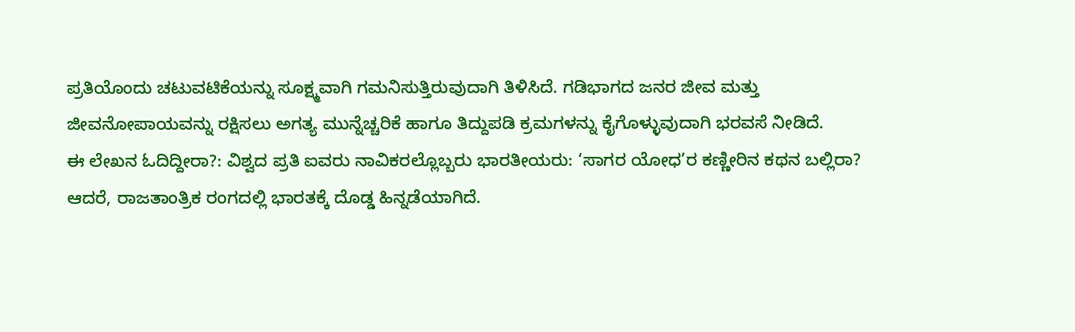ಪ್ರತಿಯೊಂದು ಚಟುವಟಿಕೆಯನ್ನು ಸೂಕ್ಷ್ಮವಾಗಿ ಗಮನಿಸುತ್ತಿರುವುದಾಗಿ ತಿಳಿಸಿದೆ. ಗಡಿಭಾಗದ ಜನರ ಜೀವ ಮತ್ತು ಜೀವನೋಪಾಯವನ್ನು ರಕ್ಷಿಸಲು ಅಗತ್ಯ ಮುನ್ನೆಚ್ಚರಿಕೆ ಹಾಗೂ ತಿದ್ದುಪಡಿ ಕ್ರಮಗಳನ್ನು ಕೈಗೊಳ್ಳುವುದಾಗಿ ಭರವಸೆ ನೀಡಿದೆ.
ಈ ಲೇಖನ ಓದಿದ್ದೀರಾ?: ವಿಶ್ವದ ಪ್ರತಿ ಐವರು ನಾವಿಕರಲ್ಲೊಬ್ಬರು ಭಾರತೀಯರು: ‘ಸಾಗರ ಯೋಧ’ರ ಕಣ್ಣೀರಿನ ಕಥನ ಬಲ್ಲಿರಾ?
ಆದರೆ, ರಾಜತಾಂತ್ರಿಕ ರಂಗದಲ್ಲಿ ಭಾರತಕ್ಕೆ ದೊಡ್ಡ ಹಿನ್ನಡೆಯಾಗಿದೆ.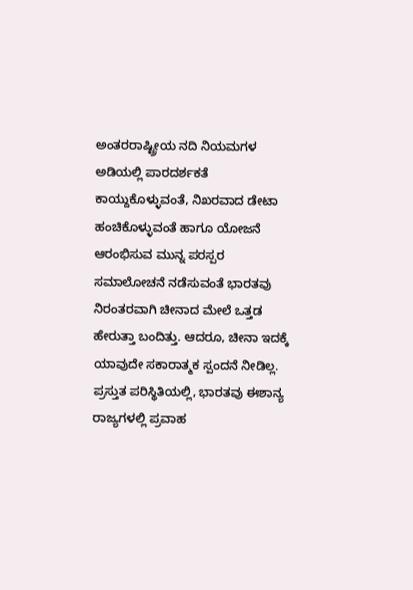ಅಂತರರಾಷ್ಟ್ರೀಯ ನದಿ ನಿಯಮಗಳ ಅಡಿಯಲ್ಲಿ ಪಾರದರ್ಶಕತೆ ಕಾಯ್ದುಕೊಳ್ಳುವಂತೆ, ನಿಖರವಾದ ಡೇಟಾ ಹಂಚಿಕೊಳ್ಳುವಂತೆ ಹಾಗೂ ಯೋಜನೆ ಆರಂಭಿಸುವ ಮುನ್ನ ಪರಸ್ಪರ ಸಮಾಲೋಚನೆ ನಡೆಸುವಂತೆ ಭಾರತವು ನಿರಂತರವಾಗಿ ಚೀನಾದ ಮೇಲೆ ಒತ್ತಡ ಹೇರುತ್ತಾ ಬಂದಿತ್ತು. ಆದರೂ, ಚೀನಾ ಇದಕ್ಕೆ ಯಾವುದೇ ಸಕಾರಾತ್ಮಕ ಸ್ಪಂದನೆ ನೀಡಿಲ್ಲ.
ಪ್ರಸ್ತುತ ಪರಿಸ್ಥಿತಿಯಲ್ಲಿ, ಭಾರತವು ಈಶಾನ್ಯ ರಾಜ್ಯಗಳಲ್ಲಿ ಪ್ರವಾಹ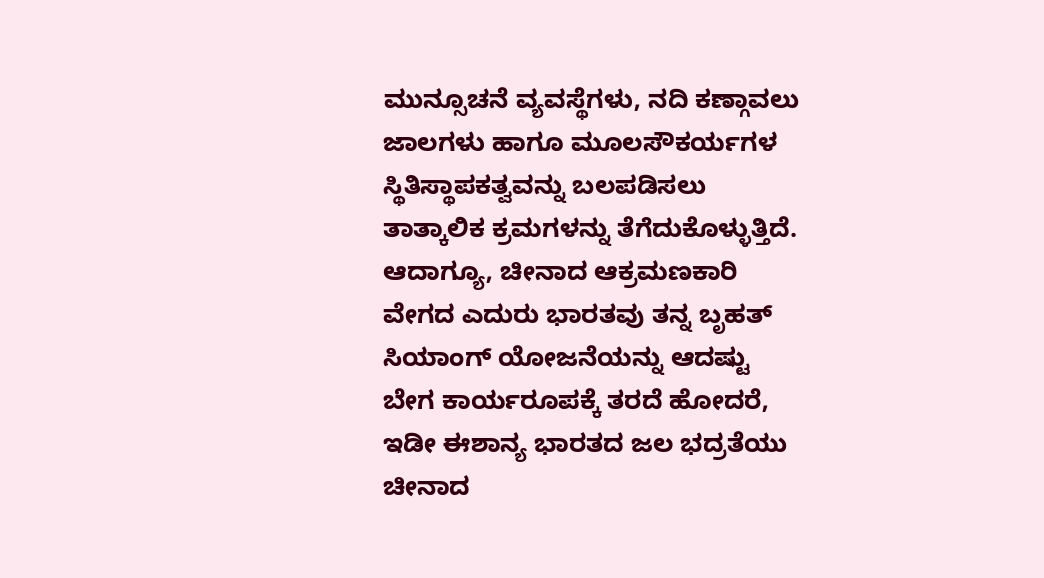ಮುನ್ಸೂಚನೆ ವ್ಯವಸ್ಥೆಗಳು, ನದಿ ಕಣ್ಗಾವಲು ಜಾಲಗಳು ಹಾಗೂ ಮೂಲಸೌಕರ್ಯಗಳ ಸ್ಥಿತಿಸ್ಥಾಪಕತ್ವವನ್ನು ಬಲಪಡಿಸಲು ತಾತ್ಕಾಲಿಕ ಕ್ರಮಗಳನ್ನು ತೆಗೆದುಕೊಳ್ಳುತ್ತಿದೆ. ಆದಾಗ್ಯೂ, ಚೀನಾದ ಆಕ್ರಮಣಕಾರಿ ವೇಗದ ಎದುರು ಭಾರತವು ತನ್ನ ಬೃಹತ್ ಸಿಯಾಂಗ್ ಯೋಜನೆಯನ್ನು ಆದಷ್ಟು ಬೇಗ ಕಾರ್ಯರೂಪಕ್ಕೆ ತರದೆ ಹೋದರೆ, ಇಡೀ ಈಶಾನ್ಯ ಭಾರತದ ಜಲ ಭದ್ರತೆಯು ಚೀನಾದ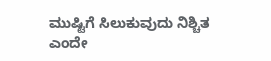ಮುಷ್ಟಿಗೆ ಸಿಲುಕುವುದು ನಿಶ್ಚಿತ ಎಂದೇ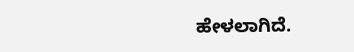ಹೇಳಲಾಗಿದೆ.